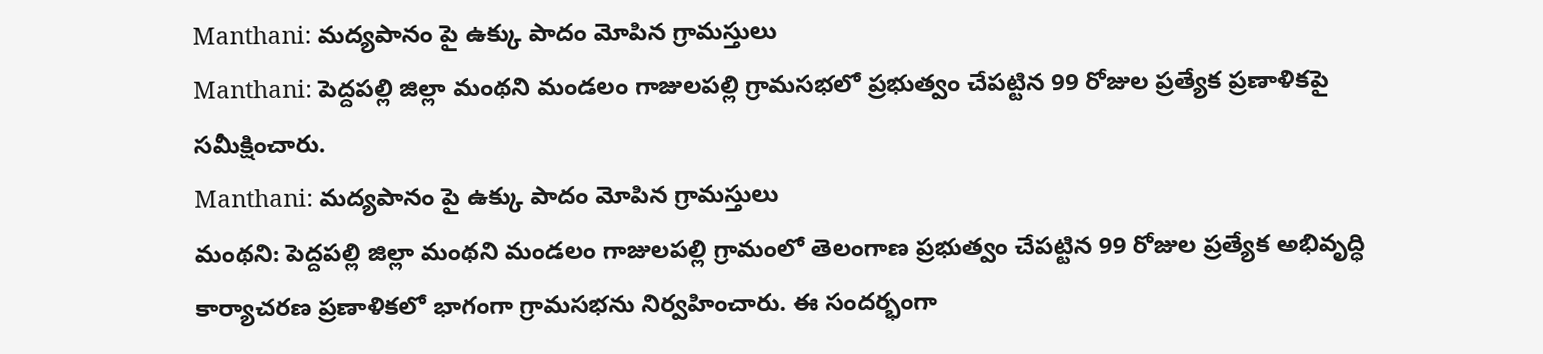Manthani: మద్యపానం పై ఉక్కు పాదం మోపిన గ్రామస్తులు
Manthani: పెద్దపల్లి జిల్లా మంథని మండలం గాజులపల్లి గ్రామసభలో ప్రభుత్వం చేపట్టిన 99 రోజుల ప్రత్యేక ప్రణాళికపై సమీక్షించారు.
Manthani: మద్యపానం పై ఉక్కు పాదం మోపిన గ్రామస్తులు
మంథని: పెద్దపల్లి జిల్లా మంథని మండలం గాజులపల్లి గ్రామంలో తెలంగాణ ప్రభుత్వం చేపట్టిన 99 రోజుల ప్రత్యేక అభివృద్ధి కార్యాచరణ ప్రణాళికలో భాగంగా గ్రామసభను నిర్వహించారు. ఈ సందర్భంగా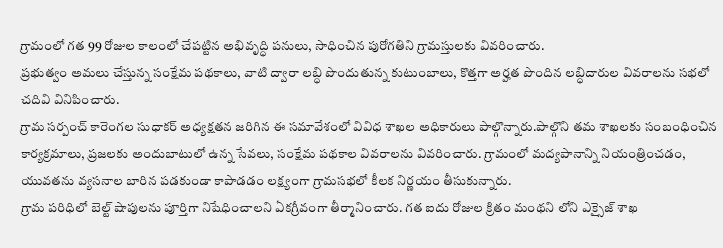గ్రామంలో గత 99 రోజుల కాలంలో చేపట్టిన అభివృద్ధి పనులు, సాధించిన పురోగతిని గ్రామస్తులకు వివరించారు.
ప్రభుత్వం అమలు చేస్తున్న సంక్షేమ పథకాలు, వాటి ద్వారా లబ్ధి పొందుతున్న కుటుంబాలు, కొత్తగా అర్హత పొందిన లబ్ధిదారుల వివరాలను సభలో చదివి వినిపించారు.
గ్రామ సర్పంచ్ కారెంగల సుధాకర్ అధ్యక్షతన జరిగిన ఈ సమావేశంలో వివిధ శాఖల అధికారులు పాల్గొన్నారు.పాల్గొని తమ శాఖలకు సంబంధించిన కార్యక్రమాలు, ప్రజలకు అందుబాటులో ఉన్న సేవలు, సంక్షేమ పథకాల వివరాలను వివరించారు. గ్రామంలో మద్యపానాన్ని నియంత్రించడం, యువతను వ్యసనాల బారిన పడకుండా కాపాడడం లక్ష్యంగా గ్రామసభలో కీలక నిర్ణయం తీసుకున్నారు.
గ్రామ పరిధిలో బెల్ట్ షాపులను పూర్తిగా నిషేధించాలని ఏకగ్రీవంగా తీర్మానించారు. గత ఐదు రోజుల క్రితం మంథని లోని ఎక్సైజ్ శాఖ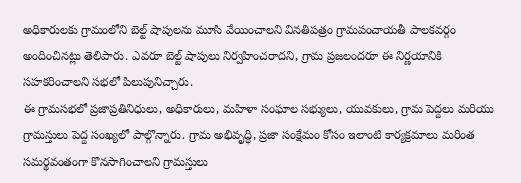అధికారులకు గ్రామంలోని బెల్ట్ షాపులను మూసి వేయించాలని వినతిపత్రం గ్రామపంచాయతీ పాలకవర్గం అందించినట్లు తెలిపారు. ఎవరూ బెల్ట్ షాపులు నిర్వహించరాదని, గ్రామ ప్రజలందరూ ఈ నిర్ణయానికి సహకరించాలని సభలో పిలుపునిచ్చారు.
ఈ గ్రామసభలో ప్రజాప్రతినిధులు, అధికారులు, మహిళా సంఘాల సభ్యులు, యువకులు, గ్రామ పెద్దలు మరియు గ్రామస్తులు పెద్ద సంఖ్యలో పాల్గొన్నారు. గ్రామ అభివృద్ధి, ప్రజా సంక్షేమం కోసం ఇలాంటి కార్యక్రమాలు మరింత సమర్థవంతంగా కొనసాగించాలని గ్రామస్తులు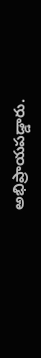అభిప్రాయపడ్డారు.